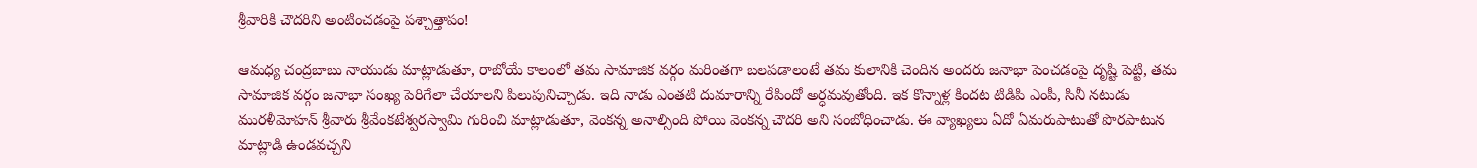శ్రీవారికి చౌదరిని అంటించడంపై పశ్చాత్తాపం!

ఆమధ్య చంద్రబాబు నాయుడు మాట్లాడుతూ, రాబోయే కాలంలో తమ సామాజిక వర్గం మరింతగా బలపడాలంటే తమ కులానికి చెందిన అందరు జనాభా పెంచడంపై దృష్టి పెట్టి, తమ సామాజిక వర్గం జనాభా సంఖ్య పెరిగేలా చేయాలని పిలుపునిచ్చాడు. ఇది నాడు ఎంతటి దుమారాన్ని రేపిందో అర్ధమవుతోంది. ఇక కొన్నాళ్ల కిందట టిడిపి ఎంపీ, సినీ నటుడు మురళీమోహన్ శ్రీవారు శ్రీవేంకటేశ్వరస్వామి గురించి మాట్లాడుతూ, వెంకన్న అనాల్సింది పోయి వెంకన్న చౌదరి అని సంబోధించాడు. ఈ వ్యాఖ్యలు ఏదో ఏమరుపాటుతో పొరపాటున మాట్లాడి ఉండవచ్చని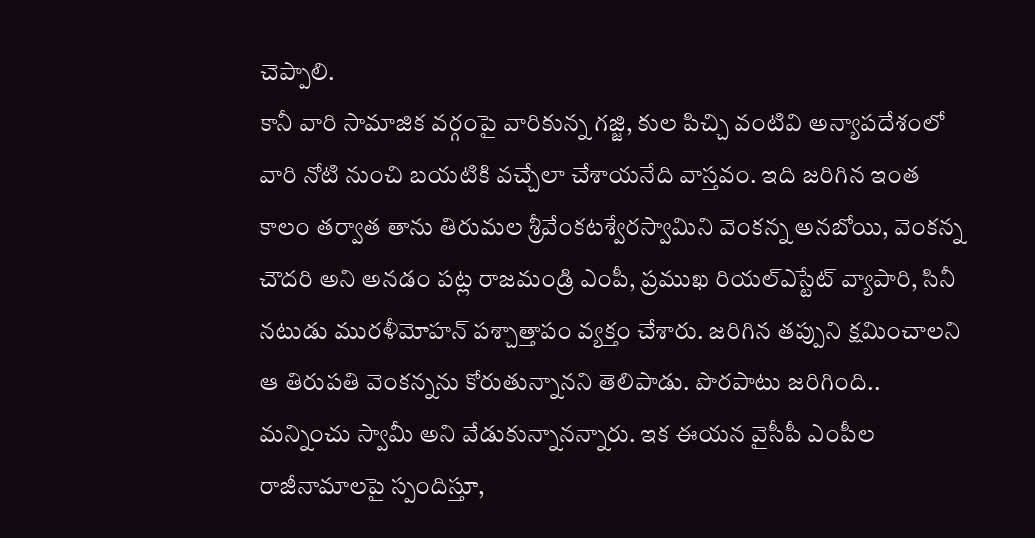చెప్పాలి.
కానీ వారి సామాజిక వర్గంపై వారికున్న గజ్జి, కుల పిచ్చి వంటివి అన్యాపదేశంలో వారి నోటి నుంచి బయటికి వచ్చేలా చేశాయనేది వాస్తవం. ఇది జరిగిన ఇంత కాలం తర్వాత తాను తిరుమల శ్రీవేంకటశ్వేరస్వామిని వెంకన్న అనబోయి, వెంకన్న చౌదరి అని అనడం పట్ల రాజమండ్రి ఎంపీ, ప్రముఖ రియల్ఎస్టేట్ వ్యాపారి, సినీ నటుడు మురళీమోహన్ పశ్చాత్తాపం వ్యక్తం చేశారు. జరిగిన తప్పుని క్షమించాలని ఆ తిరుపతి వెంకన్నను కోరుతున్నానని తెలిపాడు. పొరపాటు జరిగింది.. మన్నించు స్వామీ అని వేడుకున్నానన్నారు. ఇక ఈయన వైసీపీ ఎంపీల రాజీనామాలపై స్పందిస్తూ,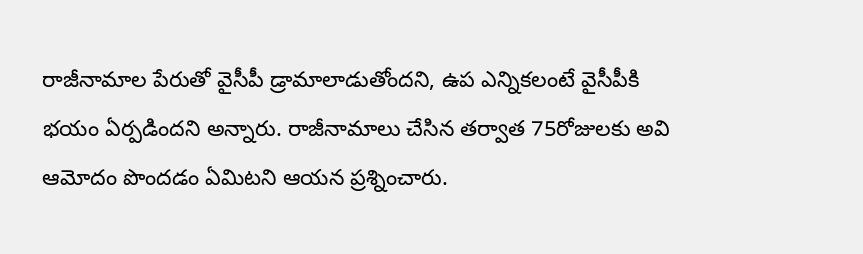రాజీనామాల పేరుతో వైసీపీ డ్రామాలాడుతోందని, ఉప ఎన్నికలంటే వైసీపీకి భయం ఏర్పడిందని అన్నారు. రాజీనామాలు చేసిన తర్వాత 75రోజులకు అవి ఆమోదం పొందడం ఏమిటని ఆయన ప్రశ్నించారు.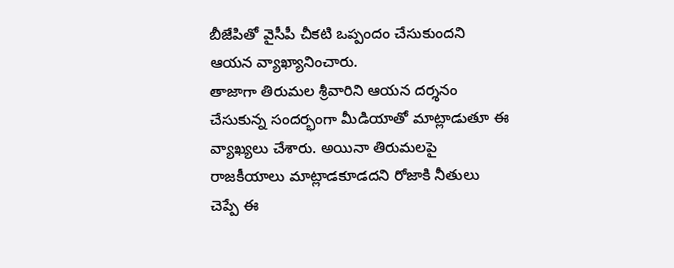బీజేపితో వైసీపీ చీకటి ఒప్పందం చేసుకుందని ఆయన వ్యాఖ్యానించారు.
తాజాగా తిరుమల శ్రీవారిని ఆయన దర్శనం చేసుకున్న సందర్భంగా మీడియాతో మాట్లాడుతూ ఈ వ్యాఖ్యలు చేశారు. అయినా తిరుమలపై రాజకీయాలు మాట్లాడకూడదని రోజాకి నీతులు చెప్పే ఈ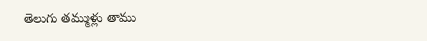తెలుగు తమ్ముళ్లు తాము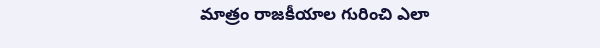మాత్రం రాజకీయాల గురించి ఎలా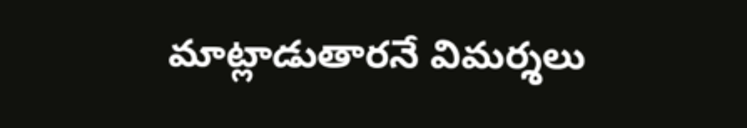మాట్లాడుతారనే విమర్శలు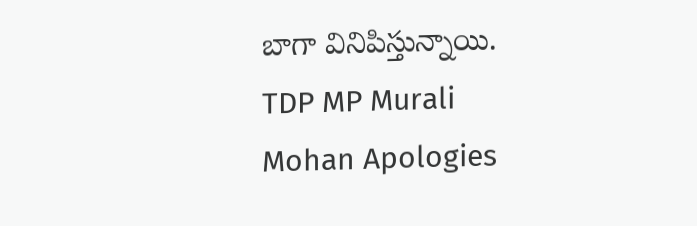బాగా వినిపిస్తున్నాయి.
TDP MP Murali Mohan Apologies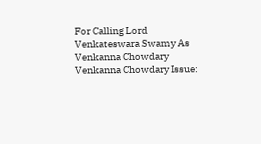For Calling Lord Venkateswara Swamy As Venkanna Chowdary
Venkanna Chowdary Issue: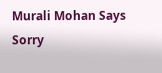Murali Mohan Says Sorry